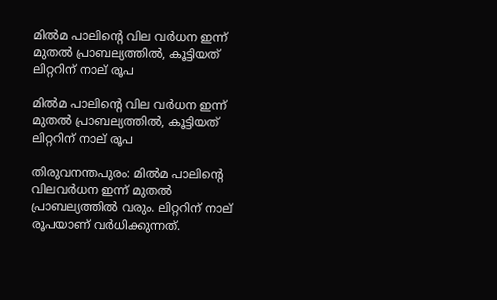മില്‍മ പാലിന്റെ വില വര്‍ധന ഇന്ന് മുതല്‍ പ്രാബല്യത്തില്‍, കൂട്ടിയത് ലിറ്ററിന് നാല് രൂപ

മില്‍മ പാലിന്റെ വില വര്‍ധന ഇന്ന് മുതല്‍ പ്രാബല്യത്തില്‍, കൂട്ടിയത് ലിറ്ററിന് നാല് രൂപ

തിരുവനന്തപുരം: മില്‍മ പാലിന്റെ വിലവര്‍ധന ഇന്ന് മുതല്‍ പ്രാബല്യത്തില്‍ വരും. ലിറ്ററിന് നാല് രൂപയാണ് വര്‍ധിക്കുന്നത്.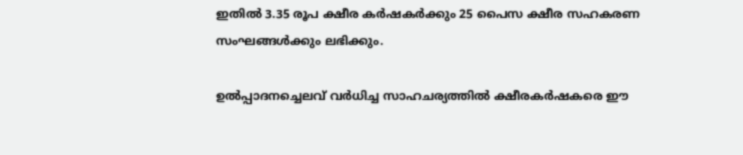ഇതില്‍ 3.35 രൂപ ക്ഷീര കര്‍ഷകര്‍ക്കും 25 പൈസ ക്ഷീര സഹകരണ സംഘങ്ങള്‍ക്കും ലഭിക്കും.

ഉല്‍പ്പാദനച്ചെലവ് വര്‍ധിച്ച സാഹചര്യത്തില്‍ ക്ഷീരകര്‍ഷകരെ ഈ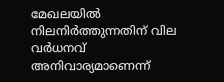മേഖലയില്‍ നിലനിര്‍ത്തുന്നതിന് വില വര്‍ധനവ് അനിവാര്യമാണെന്ന്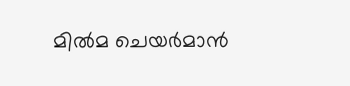മില്‍മ ചെയര്‍മാന്‍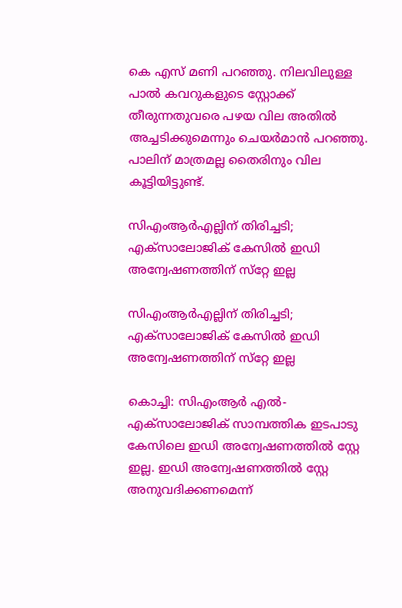കെ എസ് മണി പറഞ്ഞു. നിലവിലുള്ള പാല്‍ കവറുകളുടെ സ്റ്റോക്ക് തീരുന്നതുവരെ പഴയ വില അതില്‍ അച്ചടിക്കുമെന്നും ചെയര്‍മാന്‍ പറഞ്ഞു. പാലിന് മാത്രമല്ല തൈരിനും വില കൂട്ടിയിട്ടുണ്ട്.

സിഎംആര്‍എല്ലിന് തിരിച്ചടി; എക്‌സാലോജിക് കേസില്‍ ഇഡി അന്വേഷണത്തിന് സ്‌റ്റേ ഇല്ല

സിഎംആര്‍എല്ലിന് തിരിച്ചടി; എക്‌സാലോജിക് കേസില്‍ ഇഡി അന്വേഷണത്തിന് സ്‌റ്റേ ഇല്ല

കൊച്ചി: സിഎംആര്‍ എല്‍- എക്‌സാലോജിക് സാമ്പത്തിക ഇടപാടു കേസിലെ ഇഡി അന്വേഷണത്തില്‍ സ്റ്റേ ഇല്ല. ഇഡി അന്വേഷണത്തില്‍ സ്റ്റേ അനുവദിക്കണമെന്ന്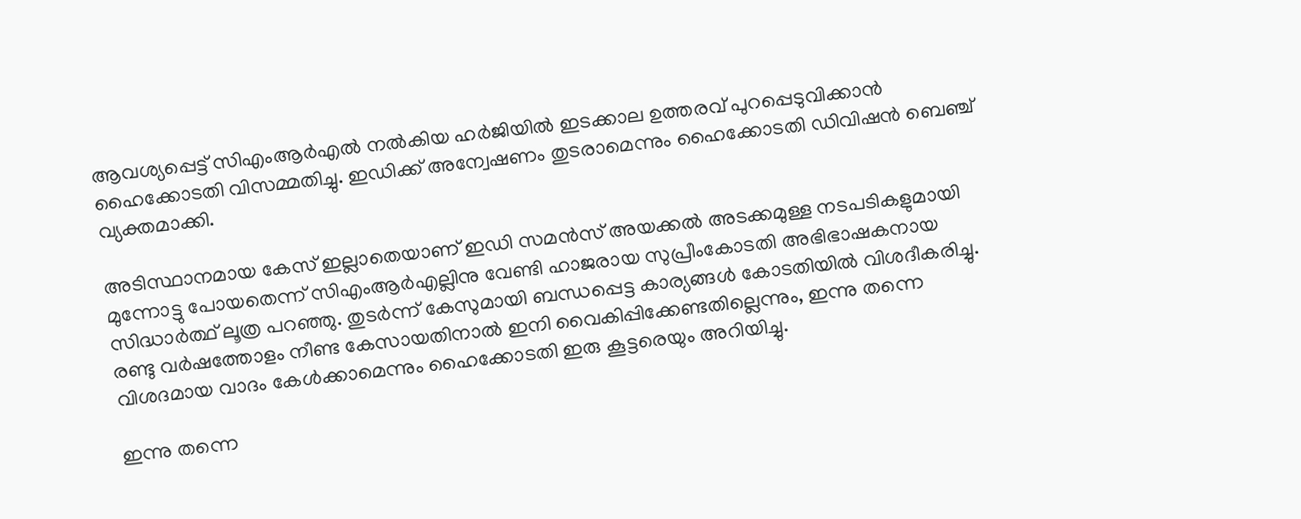ആവശ്യപ്പെട്ട് സിഎംആര്‍എല്‍ നല്‍കിയ ഹര്‍ജിയില്‍ ഇടക്കാല ഉത്തരവ് പുറപ്പെടുവിക്കാന്‍ ഹൈക്കോടതി വിസമ്മതിച്ചു. ഇഡിക്ക് അന്വേഷണം തുടരാമെന്നും ഹൈക്കോടതി ഡിവിഷന്‍ ബെഞ്ച് വ്യക്തമാക്കി.

അടിസ്ഥാനമായ കേസ് ഇല്ലാതെയാണ് ഇഡി സമന്‍സ് അയക്കല്‍ അടക്കമുള്ള നടപടികളുമായി മുന്നോട്ടു പോയതെന്ന് സിഎംആര്‍എല്ലിനു വേണ്ടി ഹാജരായ സുപ്രീംകോടതി അഭിഭാഷകനായ സിദ്ധാര്‍ത്ഥ് ലൂത്ര പറഞ്ഞു. തുടര്‍ന്ന് കേസുമായി ബന്ധപ്പെട്ട കാര്യങ്ങള്‍ കോടതിയില്‍ വിശദീകരിച്ചു. രണ്ടു വര്‍ഷത്തോളം നീണ്ട കേസായതിനാല്‍ ഇനി വൈകിപ്പിക്കേണ്ടതില്ലെന്നും, ഇന്നു തന്നെ വിശദമായ വാദം കേള്‍ക്കാമെന്നും ഹൈക്കോടതി ഇരു കൂട്ടരെയും അറിയിച്ചു.

ഇന്നു തന്നെ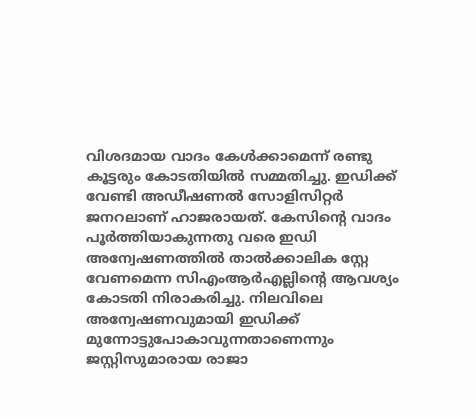വിശദമായ വാദം കേള്‍ക്കാമെന്ന് രണ്ടു കൂട്ടരും കോടതിയില്‍ സമ്മതിച്ചു. ഇഡിക്ക് വേണ്ടി അഡീഷണല്‍ സോളിസിറ്റര്‍ ജനറലാണ് ഹാജരായത്. കേസിന്റെ വാദം പൂര്‍ത്തിയാകുന്നതു വരെ ഇഡി അന്വേഷണത്തില്‍ താല്‍ക്കാലിക സ്റ്റേ വേണമെന്ന സിഎംആര്‍എല്ലിന്‍റെ ആവശ്യം കോടതി നിരാകരിച്ചു. നിലവിലെ അന്വേഷണവുമായി ഇഡിക്ക് മുന്നോട്ടുപോകാവുന്നതാണെന്നും ജസ്റ്റിസുമാരായ രാജാ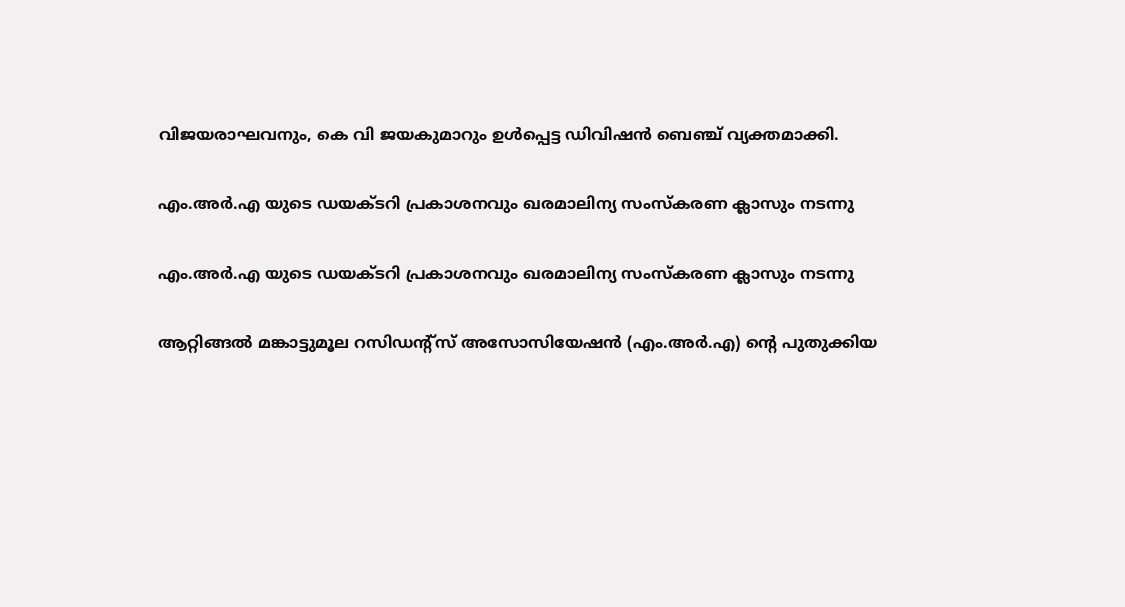വിജയരാഘവനും, കെ വി ജയകുമാറും ഉള്‍പ്പെട്ട ഡിവിഷന്‍ ബെഞ്ച് വ്യക്തമാക്കി.

എം.അർ.എ യുടെ ഡയക്ടറി പ്രകാശനവും ഖരമാലിന്യ സംസ്കരണ ക്ലാസും നടന്നു

എം.അർ.എ യുടെ ഡയക്ടറി പ്രകാശനവും ഖരമാലിന്യ സംസ്കരണ ക്ലാസും നടന്നു

ആറ്റിങ്ങൽ മങ്കാട്ടുമൂല റസിഡന്റ്സ് അസോസിയേഷൻ (എം.അർ.എ) ന്റെ പുതുക്കിയ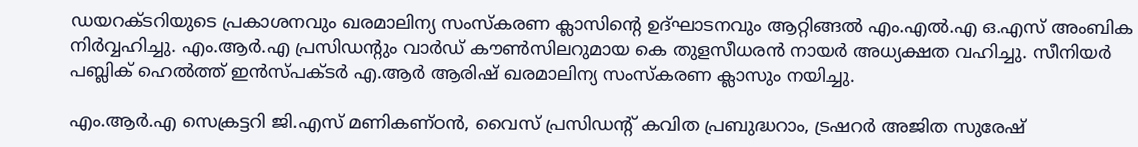ഡയറക്ടറിയുടെ പ്രകാശനവും ഖരമാലിന്യ സംസ്കരണ ക്ലാസിന്റെ ഉദ്ഘാടനവും ആറ്റിങ്ങൽ എം.എൽ.എ ഒ.എസ് അംബിക നിർവ്വഹിച്ചു. എം.ആർ.എ പ്രസിഡന്റും വാർഡ് കൗൺസിലറുമായ കെ തുളസീധരൻ നായർ അധ്യക്ഷത വഹിച്ചു. സീനിയർ പബ്ലിക് ഹെൽത്ത് ഇൻസ്പക്ടർ എ.ആർ ആരിഷ് ഖരമാലിന്യ സംസ്കരണ ക്ലാസും നയിച്ചു.

എം.ആർ.എ സെക്രട്ടറി ജി.എസ് മണികണ്ഠൻ, വൈസ് പ്രസിഡന്റ് കവിത പ്രബുദ്ധറാം, ട്രഷറർ അജിത സുരേഷ്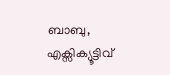ബാബു, എക്സിക്യൂട്ടിവ്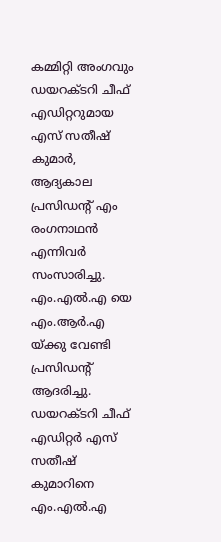കമ്മിറ്റി അംഗവും ഡയറക്ടറി ചീഫ് എഡിറ്ററുമായ എസ് സതീഷ് കുമാർ, ആദ്യകാല പ്രസിഡന്റ് എം രംഗനാഥൻ എന്നിവർ സംസാരിച്ചു. എം.എൽ.എ യെ എം.ആർ.എ യ്ക്കു വേണ്ടി പ്രസിഡന്റ് ആദരിച്ചു.
ഡയറക്ടറി ചീഫ് എഡിറ്റർ എസ് സതീഷ് കുമാറിനെ എം.എൽ.എ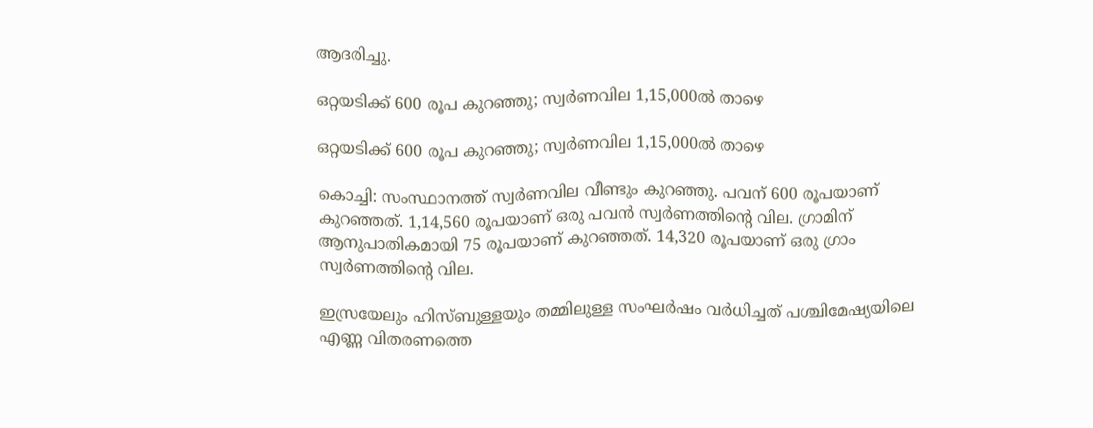ആദരിച്ചു.

ഒറ്റയടിക്ക് 600 രൂപ കുറഞ്ഞു; സ്വര്‍ണവില 1,15,000ല്‍ താഴെ

ഒറ്റയടിക്ക് 600 രൂപ കുറഞ്ഞു; സ്വര്‍ണവില 1,15,000ല്‍ താഴെ

കൊച്ചി: സംസ്ഥാനത്ത് സ്വര്‍ണവില വീണ്ടും കുറഞ്ഞു. പവന് 600 രൂപയാണ് കുറഞ്ഞത്. 1,14,560 രൂപയാണ് ഒരു പവന്‍ സ്വര്‍ണത്തിന്റെ വില. ഗ്രാമിന് ആനുപാതികമായി 75 രൂപയാണ് കുറഞ്ഞത്. 14,320 രൂപയാണ് ഒരു ഗ്രാം സ്വര്‍ണത്തിന്റെ വില.

ഇസ്രയേലും ഹിസ്ബുള്ളയും തമ്മിലുള്ള സംഘര്‍ഷം വര്‍ധിച്ചത് പശ്ചിമേഷ്യയിലെ എണ്ണ വിതരണത്തെ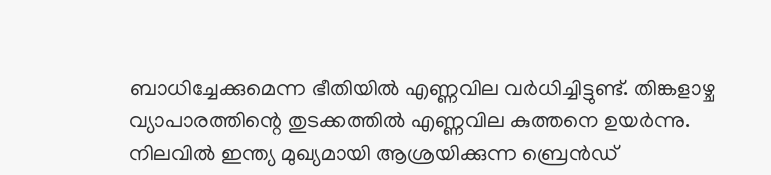ബാധിച്ചേക്കുമെന്ന ഭീതിയില്‍ എണ്ണവില വര്‍ധിച്ചിട്ടുണ്ട്. തിങ്കളാഴ്ച വ്യാപാരത്തിന്റെ തുടക്കത്തില്‍ എണ്ണവില കുത്തനെ ഉയര്‍ന്നു. നിലവില്‍ ഇന്ത്യ മുഖ്യമായി ആശ്രയിക്കുന്ന ബ്രെന്‍ഡ്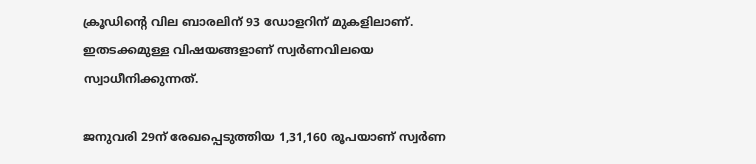ക്രൂഡിന്റെ വില ബാരലിന് 93 ഡോളറിന് മുകളിലാണ്. ഇതടക്കമുള്ള വിഷയങ്ങളാണ് സ്വര്‍ണവിലയെ സ്വാധീനിക്കുന്നത്.

ജനുവരി 29ന് രേഖപ്പെടുത്തിയ 1,31,160 രൂപയാണ് സ്വര്‍ണ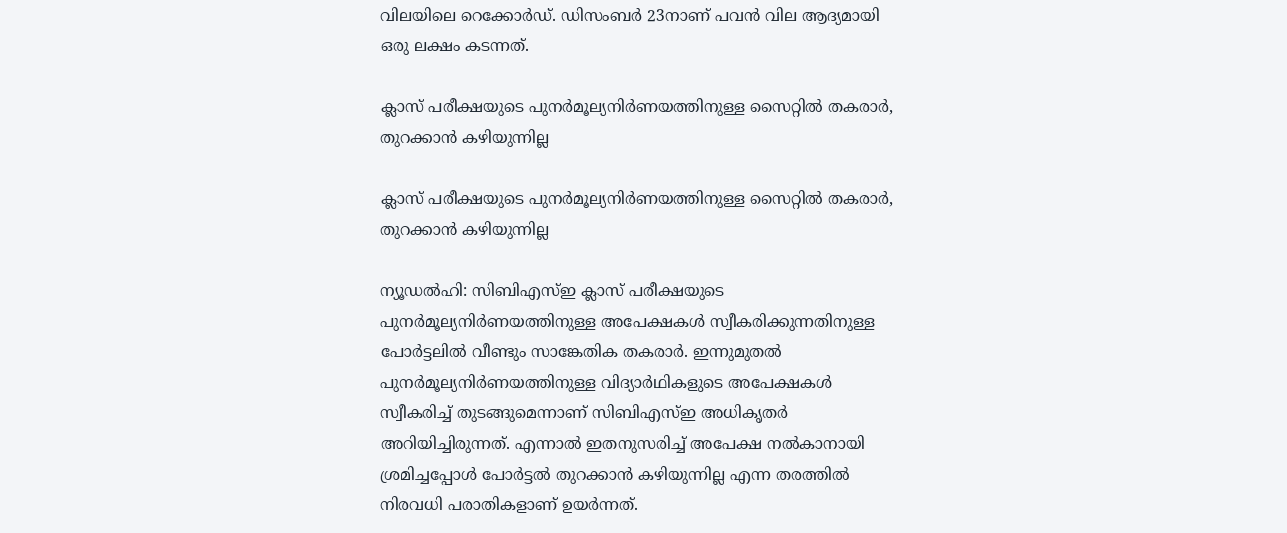വിലയിലെ റെക്കോര്‍ഡ്. ഡിസംബര്‍ 23നാണ് പവന്‍ വില ആദ്യമായി ഒരു ലക്ഷം കടന്നത്.

ക്ലാസ് പരീക്ഷയുടെ പുനര്‍മൂല്യനിര്‍ണയത്തിനുള്ള സൈറ്റില്‍ തകരാര്‍, തുറക്കാന്‍ കഴിയുന്നില്ല

ക്ലാസ് പരീക്ഷയുടെ പുനര്‍മൂല്യനിര്‍ണയത്തിനുള്ള സൈറ്റില്‍ തകരാര്‍, തുറക്കാന്‍ കഴിയുന്നില്ല

ന്യൂഡല്‍ഹി: സിബിഎസ്ഇ ക്ലാസ് പരീക്ഷയുടെ പുനര്‍മൂല്യനിര്‍ണയത്തിനുള്ള അപേക്ഷകള്‍ സ്വീകരിക്കുന്നതിനുള്ള പോര്‍ട്ടലില്‍ വീണ്ടും സാങ്കേതിക തകരാര്‍. ഇന്നുമുതല്‍ പുനര്‍മൂല്യനിര്‍ണയത്തിനുള്ള വിദ്യാര്‍ഥികളുടെ അപേക്ഷകള്‍ സ്വീകരിച്ച് തുടങ്ങുമെന്നാണ് സിബിഎസ്ഇ അധികൃതര്‍ അറിയിച്ചിരുന്നത്. എന്നാല്‍ ഇതനുസരിച്ച് അപേക്ഷ നല്‍കാനായി ശ്രമിച്ചപ്പോള്‍ പോര്‍ട്ടല്‍ തുറക്കാന്‍ കഴിയുന്നില്ല എന്ന തരത്തില്‍ നിരവധി പരാതികളാണ് ഉയര്‍ന്നത്.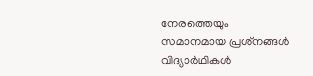നേരത്തെയും സമാനമായ പ്രശ്‌നങ്ങള്‍ വിദ്യാര്‍ഥികള്‍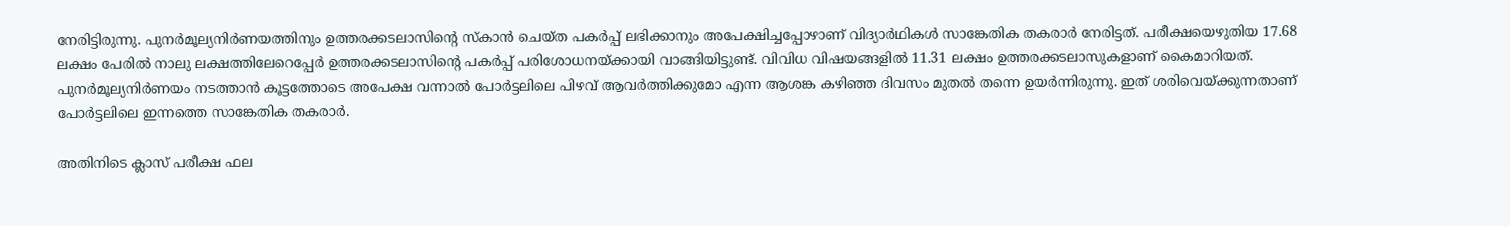നേരിട്ടിരുന്നു. പുനര്‍മൂല്യനിര്‍ണയത്തിനും ഉത്തരക്കടലാസിന്റെ സ്‌കാന്‍ ചെയ്ത പകര്‍പ്പ് ലഭിക്കാനും അപേക്ഷിച്ചപ്പോഴാണ് വിദ്യാര്‍ഥികള്‍ സാങ്കേതിക തകരാര്‍ നേരിട്ടത്. പരീക്ഷയെഴുതിയ 17.68 ലക്ഷം പേരില്‍ നാലു ലക്ഷത്തിലേറെപ്പേര്‍ ഉത്തരക്കടലാസിന്റെ പകര്‍പ്പ് പരിശോധനയ്ക്കായി വാങ്ങിയിട്ടുണ്ട്. വിവിധ വിഷയങ്ങളില്‍ 11.31 ലക്ഷം ഉത്തരക്കടലാസുകളാണ് കൈമാറിയത്. പുനര്‍മൂല്യനിര്‍ണയം നടത്താന്‍ കൂട്ടത്തോടെ അപേക്ഷ വന്നാല്‍ പോര്‍ട്ടലിലെ പിഴവ് ആവര്‍ത്തിക്കുമോ എന്ന ആശങ്ക കഴിഞ്ഞ ദിവസം മുതല്‍ തന്നെ ഉയര്‍ന്നിരുന്നു. ഇത് ശരിവെയ്ക്കുന്നതാണ് പോര്‍ട്ടലിലെ ഇന്നത്തെ സാങ്കേതിക തകരാര്‍.

അതിനിടെ ക്ലാസ് പരീക്ഷ ഫല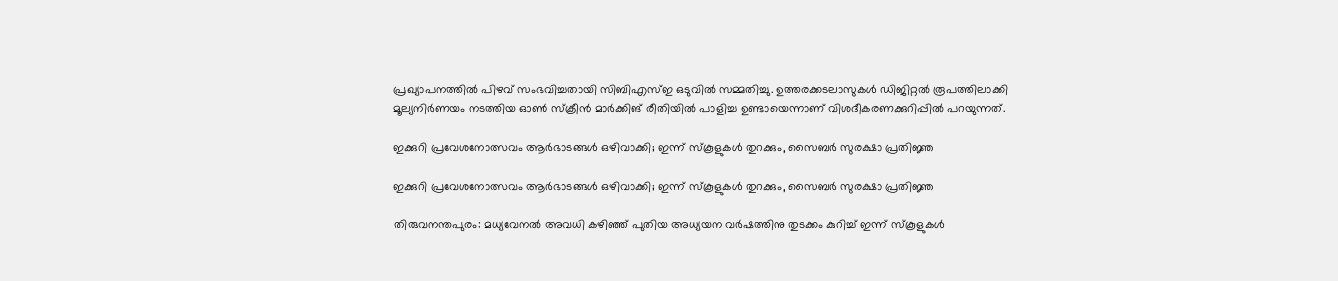പ്രഖ്യാപനത്തില്‍ പിഴവ് സംഭവിച്ചതായി സിബിഎസ്ഇ ഒടുവില്‍ സമ്മതിച്ചു. ഉത്തരക്കടലാസുകള്‍ ഡിജിറ്റല്‍ രൂപത്തിലാക്കി മൂല്യനിര്‍ണയം നടത്തിയ ഓണ്‍ സ്‌ക്രീന്‍ മാര്‍ക്കിങ് രീതിയില്‍ പാളിച്ച ഉണ്ടായെന്നാണ് വിശദീകരണക്കുറിപ്പില്‍ പറയുന്നത്.

ഇക്കുറി പ്രവേശനോത്സവം ആര്‍ഭാടങ്ങള്‍ ഒഴിവാക്കി; ഇന്ന് സ്‌കൂളുകള്‍ തുറക്കും, സൈബര്‍ സുരക്ഷാ പ്രതിജ്ഞ

ഇക്കുറി പ്രവേശനോത്സവം ആര്‍ഭാടങ്ങള്‍ ഒഴിവാക്കി; ഇന്ന് സ്‌കൂളുകള്‍ തുറക്കും, സൈബര്‍ സുരക്ഷാ പ്രതിജ്ഞ

തിരുവനന്തപുരം: മധ്യവേനല്‍ അവധി കഴിഞ്ഞ് പുതിയ അധ്യയന വര്‍ഷത്തിനു തുടക്കം കുറിച്ച് ഇന്ന് സ്‌കൂളുകള്‍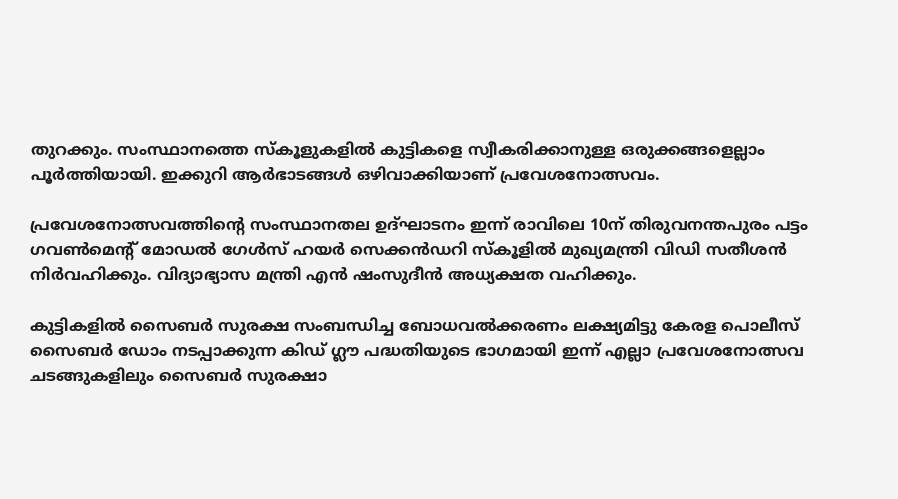തുറക്കും. സംസ്ഥാനത്തെ സ്‌കൂളുകളില്‍ കുട്ടികളെ സ്വീകരിക്കാനുള്ള ഒരുക്കങ്ങളെല്ലാം പൂര്‍ത്തിയായി. ഇക്കുറി ആര്‍ഭാടങ്ങള്‍ ഒഴിവാക്കിയാണ് പ്രവേശനോത്സവം.

പ്രവേശനോത്സവത്തിന്റെ സംസ്ഥാനതല ഉദ്ഘാടനം ഇന്ന് രാവിലെ 10ന് തിരുവനന്തപുരം പട്ടം ഗവണ്‍മെന്റ് മോഡല്‍ ഗേള്‍സ് ഹയര്‍ സെക്കന്‍ഡറി സ്‌കൂളില്‍ മുഖ്യമന്ത്രി വിഡി സതീശന്‍ നിര്‍വഹിക്കും. വിദ്യാഭ്യാസ മന്ത്രി എന്‍ ഷംസുദീന്‍ അധ്യക്ഷത വഹിക്കും.

കുട്ടികളില്‍ സൈബര്‍ സുരക്ഷ സംബന്ധിച്ച ബോധവല്‍ക്കരണം ലക്ഷ്യമിട്ടു കേരള പൊലീസ് സൈബര്‍ ഡോം നടപ്പാക്കുന്ന കിഡ് ഗ്ലൗ പദ്ധതിയുടെ ഭാഗമായി ഇന്ന് എല്ലാ പ്രവേശനോത്സവ ചടങ്ങുകളിലും സൈബര്‍ സുരക്ഷാ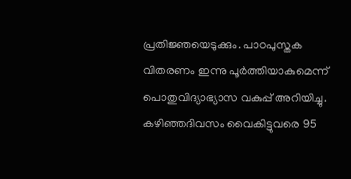പ്രതിജ്ഞയെടുക്കും. പാഠപുസ്തക വിതരണം ഇന്നു പൂര്‍ത്തിയാകുമെന്ന് പൊതുവിദ്യാഭ്യാസ വകുപ്പ് അറിയിച്ചു. കഴിഞ്ഞദിവസം വൈകിട്ടുവരെ 95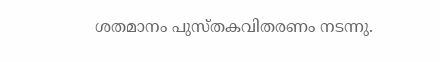ശതമാനം പുസ്തകവിതരണം നടന്നു.